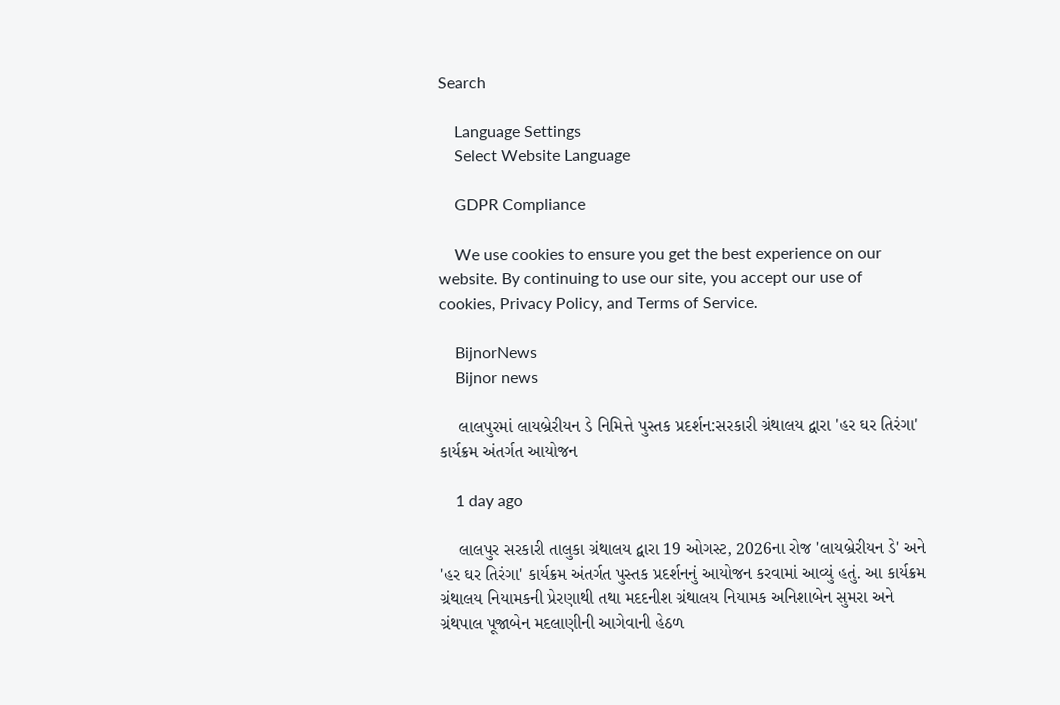Search

    Language Settings
    Select Website Language

    GDPR Compliance

    We use cookies to ensure you get the best experience on our website. By continuing to use our site, you accept our use of cookies, Privacy Policy, and Terms of Service.

    BijnorNews
    Bijnor news

    લાલપુરમાં લાયબ્રેરીયન ડે નિમિત્તે પુસ્તક પ્રદર્શન:સરકારી ગ્રંથાલય દ્વારા 'હર ઘર તિરંગા' કાર્યક્રમ અંતર્ગત આયોજન

    1 day ago

    લાલપુર સરકારી તાલુકા ગ્રંથાલય દ્વારા 19 ઓગસ્ટ, 2026ના રોજ 'લાયબ્રેરીયન ડે' અને 'હર ઘર તિરંગા' કાર્યક્રમ અંતર્ગત પુસ્તક પ્રદર્શનનું આયોજન કરવામાં આવ્યું હતું. આ કાર્યક્રમ ગ્રંથાલય નિયામકની પ્રેરણાથી તથા મદદનીશ ગ્રંથાલય નિયામક અનિશાબેન સુમરા અને ગ્રંથપાલ પૂજાબેન મદલાણીની આગેવાની હેઠળ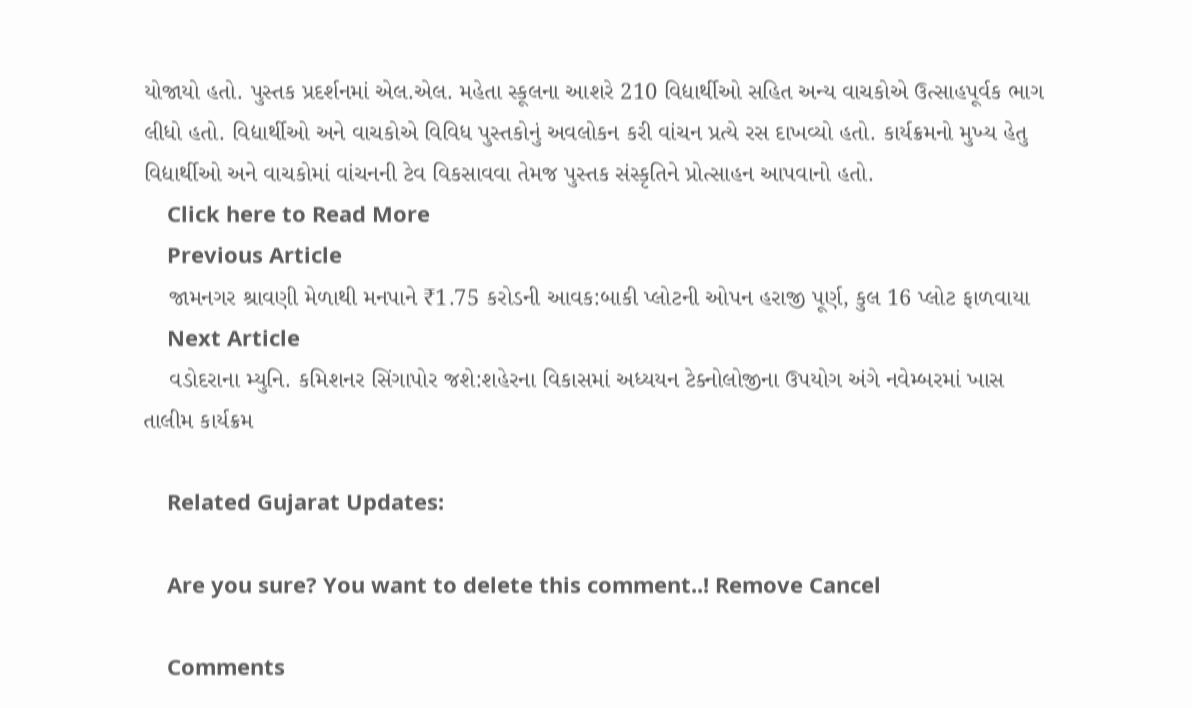યોજાયો હતો. પુસ્તક પ્રદર્શનમાં એલ.એલ. મહેતા સ્કૂલના આશરે 210 વિદ્યાર્થીઓ સહિત અન્ય વાચકોએ ઉત્સાહપૂર્વક ભાગ લીધો હતો. વિદ્યાર્થીઓ અને વાચકોએ વિવિધ પુસ્તકોનું અવલોકન કરી વાંચન પ્રત્યે રસ દાખવ્યો હતો. કાર્યક્રમનો મુખ્ય હેતુ વિદ્યાર્થીઓ અને વાચકોમાં વાંચનની ટેવ વિકસાવવા તેમજ પુસ્તક સંસ્કૃતિને પ્રોત્સાહન આપવાનો હતો.
    Click here to Read More
    Previous Article
    જામનગર શ્રાવણી મેળાથી મનપાને ₹1.75 કરોડની આવક:બાકી પ્લોટની ઓપન હરાજી પૂર્ણ, કુલ 16 પ્લોટ ફાળવાયા
    Next Article
    વડોદરાના મ્યુનિ. કમિશનર સિંગાપોર જશે:શહેરના વિકાસમાં અધ્યયન ટેક્નોલોજીના ઉપયોગ અંગે નવેમ્બરમાં ખાસ તાલીમ કાર્યક્રમ

    Related Gujarat Updates:

    Are you sure? You want to delete this comment..! Remove Cancel

    Comments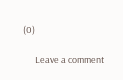(0)

      Leave a comment